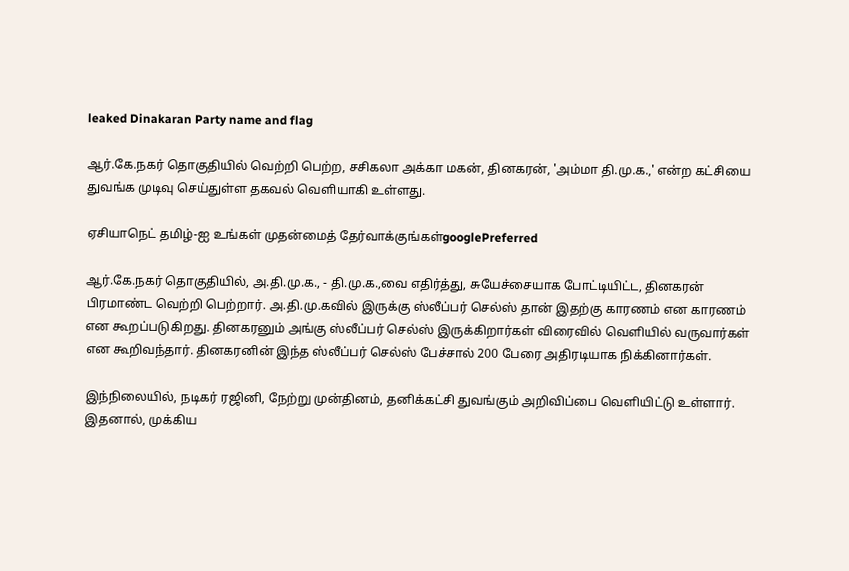leaked Dinakaran Party name and flag

ஆர்.கே.நகர் தொகுதியில் வெற்றி பெற்ற, சசிகலா அக்கா மகன், தினகரன், 'அம்மா தி.மு.க.,' என்ற கட்சியை துவங்க முடிவு செய்துள்ள தகவல் வெளியாகி உள்ளது.

ஏசியாநெட் தமிழ்-ஐ உங்கள் முதன்மைத் தேர்வாக்குங்கள்googlePreferred

ஆர்.கே.நகர் தொகுதியில், அ.தி.மு.க., - தி.மு.க.,வை எதிர்த்து, சுயேச்சையாக போட்டியிட்ட, தினகரன் பிரமாண்ட வெற்றி பெற்றார். அ.தி.மு.கவில் இருக்கு ஸ்லீப்பர் செல்ஸ் தான் இதற்கு காரணம் என காரணம் என கூறப்படுகிறது. தினகரனும் அங்கு ஸ்லீப்பர் செல்ஸ் இருக்கிறார்கள் விரைவில் வெளியில் வருவார்கள் என கூறிவந்தார். தினகரனின் இந்த ஸ்லீப்பர் செல்ஸ் பேச்சால் 200 பேரை அதிரடியாக நிக்கினார்கள்.

இந்நிலையில், நடிகர் ரஜினி, நேற்று முன்தினம், தனிக்கட்சி துவங்கும் அறிவிப்பை வெளியிட்டு உள்ளார். இதனால், முக்கிய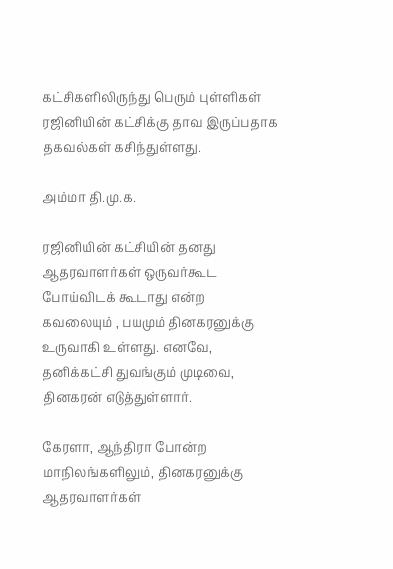கட்சிகளிலிருந்து பெரும் புள்ளிகள் ரஜினியின் கட்சிக்கு தாவ இருப்பதாக தகவல்கள் கசிந்துள்ளது.

அம்மா தி.மு.க.

ரஜினியின் கட்சியின் தனது ஆதரவாளர்கள் ஒருவர்கூட போய்விடக் கூடாது என்ற கவலையும் , பயமும் தினகரனுக்கு உருவாகி உள்ளது. எனவே, தனிக்கட்சி துவங்கும் முடிவை, தினகரன் எடுத்துள்ளார்.

கேரளா, ஆந்திரா போன்ற மாநிலங்களிலும், தினகரனுக்கு ஆதரவாளர்கள்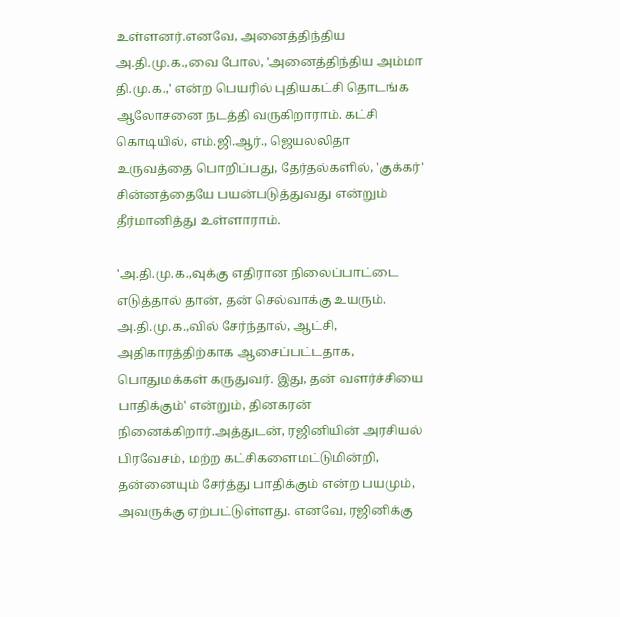உள்ளனர்.எனவே, அனைத்திந்திய அ.தி.மு.க.,வை போல, 'அனைத்திந்திய அம்மா தி.மு.க.,' என்ற பெயரில் புதியகட்சி தொடங்க ஆலோசனை நடத்தி வருகிறாராம். கட்சி கொடியில், எம்.ஜி.ஆர்., ஜெயலலிதா உருவத்தை பொறிப்பது, தேர்தல்களில், 'குக்கர்' சின்னத்தையே பயன்படுத்துவது என்றும் தீர்மானித்து உள்ளாராம்.

'அ.தி.மு.க.,வுக்கு எதிரான நிலைப்பாட்டை எடுத்தால் தான், தன் செல்வாக்கு உயரும். அ.தி.மு.க.,வில் சேர்ந்தால், ஆட்சி, அதிகாரத்திற்காக ஆசைப்பட்டதாக, பொதுமக்கள் கருதுவர். இது, தன் வளர்ச்சியை பாதிக்கும்' என்றும், தினகரன் நினைக்கிறார்.அத்துடன், ரஜினியின் அரசியல் பிரவேசம், மற்ற கட்சிகளைமட்டுமின்றி, தன்னையும் சேர்த்து பாதிக்கும் என்ற பயமும், அவருக்கு ஏற்பட்டுள்ளது. எனவே, ரஜினிக்கு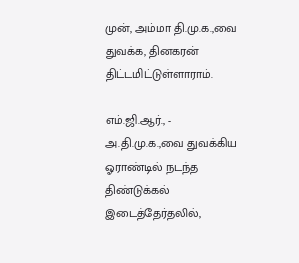முன், அம்மா தி.மு.க.,வை துவக்க, தினகரன் திட்டமிட்டுள்ளாராம்.

எம்.ஜி.ஆர்., - அ.தி.மு.க.,வை துவக்கிய ஓராண்டில் நடந்த திண்டுக்கல் இடைத்தேர்தலில்,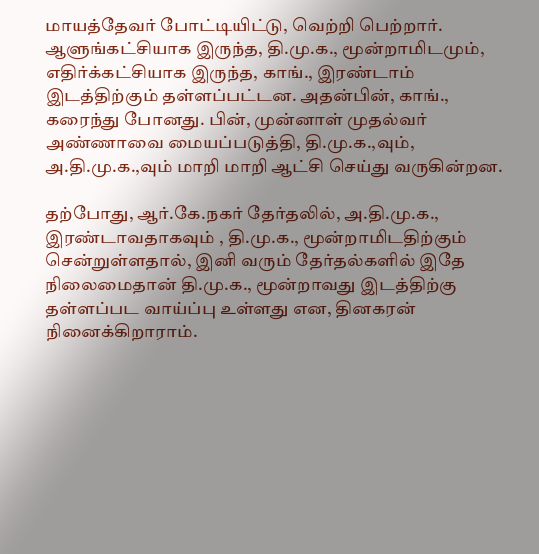மாயத்தேவர் போட்டியிட்டு, வெற்றி பெற்றார். ஆளுங்கட்சியாக இருந்த, தி.மு.க., மூன்றாமிடமும், எதிர்க்கட்சியாக இருந்த, காங்., இரண்டாம் இடத்திற்கும் தள்ளப்பட்டன. அதன்பின், காங்., கரைந்து போனது. பின், முன்னாள் முதல்வர் அண்ணாவை மையப்படுத்தி, தி.மு.க.,வும், அ.தி.மு.க.,வும் மாறி மாறி ஆட்சி செய்து வருகின்றன.

தற்போது, ஆர்.கே.நகர் தேர்தலில், அ.தி.மு.க., இரண்டாவதாகவும் , தி.மு.க., மூன்றாமிடதிற்கும் சென்றுள்ளதால், இனி வரும் தேர்தல்களில் இதே நிலைமைதான் தி.மு.க., மூன்றாவது இடத்திற்கு தள்ளப்பட வாய்ப்பு உள்ளது என, தினகரன் நினைக்கிறாராம்.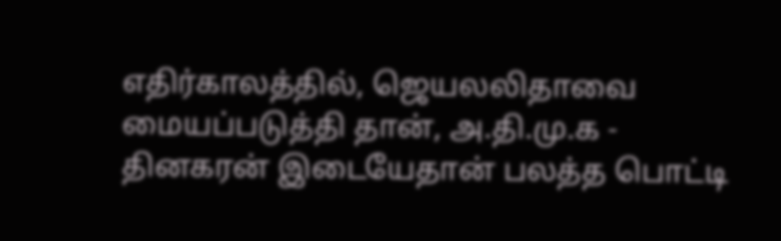எதிர்காலத்தில், ஜெயலலிதாவை மையப்படுத்தி தான், அ.தி.மு.க - தினகரன் இடையேதான் பலத்த பொட்டி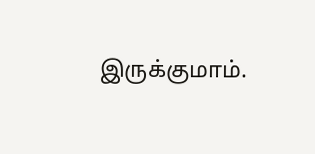இருக்குமாம்.